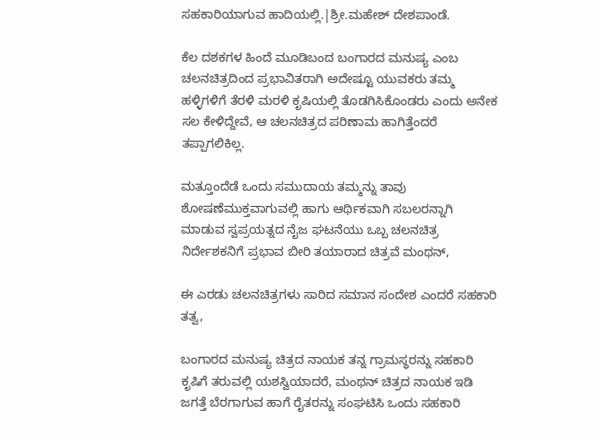ಸಹಕಾರಿಯಾಗುವ ಹಾದಿಯಲ್ಲಿ.|ಶ್ರೀ.ಮಹೇಶ್ ದೇಶಪಾಂಡೆ.

ಕೆಲ ದಶಕಗಳ ಹಿಂದೆ ಮೂಡಿಬಂದ ಬಂಗಾರದ ಮನುಷ್ಯ ಎಂಬ ಚಲನಚಿತ್ರದಿಂದ ಪ್ರಭಾವಿತರಾಗಿ ಅದೇಷ್ಟೂ ಯುವಕರು ತಮ್ಮ ಹಳ್ಳಿಗಳಿಗೆ ತೆರಳಿ ಮರಳಿ ಕೃಷಿಯಲ್ಲಿ ತೊಡಗಿಸಿಕೊಂಡರು ಎಂದು ಅನೇಕ ಸಲ ಕೇಳಿದ್ದೇವೆ, ಆ ಚಲನಚಿತ್ರದ ಪರಿಣಾಮ ಹಾಗಿತ್ತೆಂದರೆ ತಪ್ಪಾಗಲಿಕಿಲ್ಲ.

ಮತ್ತೂಂದೆಡೆ ಒಂದು ಸಮುದಾಯ ತಮ್ಮನ್ನು ತಾವು ಶೋಷಣೆಮುಕ್ತವಾಗುವಲ್ಲಿ ಹಾಗು ಆರ್ಥಿಕವಾಗಿ ಸಬಲರನ್ನಾಗಿ ಮಾಡುವ ಸ್ವಪ್ರಯತ್ನದ ನೈಜ ಘಟನೆಯು ಒಬ್ಬ ಚಲನಚಿತ್ರ ನಿರ್ದೇಶಕನಿಗೆ ಪ್ರಭಾವ ಬೀರಿ ತಯಾರಾದ ಚಿತ್ರವೆ ಮಂಥನ್,

ಈ ಎರಡು ಚಲನಚಿತ್ರಗಳು ಸಾರಿದ ಸಮಾನ ಸಂದೇಶ ಎಂದರೆ ಸಹಕಾರಿ ತತ್ವ,

ಬಂಗಾರದ ಮನುಷ್ಯ ಚಿತ್ರದ ನಾಯಕ ತನ್ನ ಗ್ರಾಮಸ್ಥರನ್ನು ಸಹಕಾರಿ ಕೃಷಿಗೆ ತರುವಲ್ಲಿ ಯಶಸ್ವಿಯಾದರೆ, ಮಂಥನ್ ಚಿತ್ರದ ನಾಯಕ ಇಡಿ ಜಗತ್ತೆ ಬೆರಗಾಗುವ ಹಾಗೆ ರೈತರನ್ನು ಸಂಘಟಿಸಿ ಒಂದು ಸಹಕಾರಿ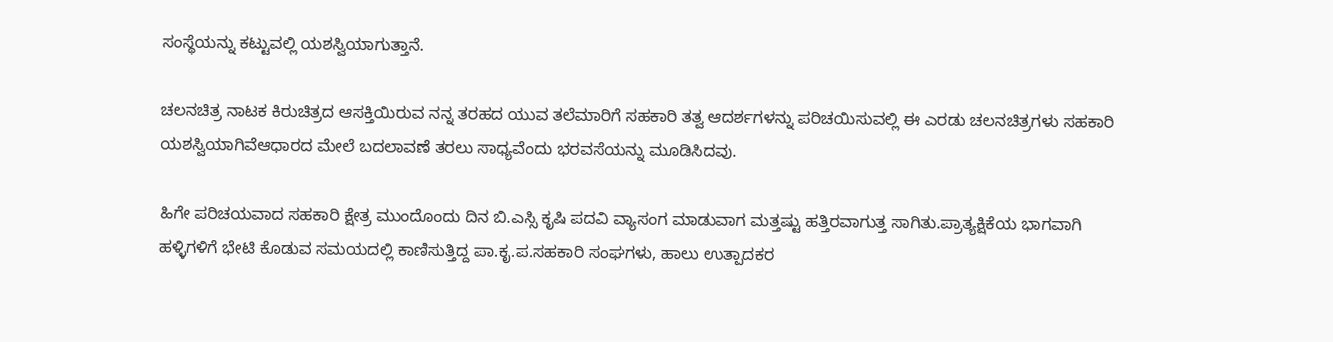ಸಂಸ್ಥೆಯನ್ನು ಕಟ್ಟುವಲ್ಲಿ ಯಶಸ್ವಿಯಾಗುತ್ತಾನೆ.

ಚಲನಚಿತ್ರ ನಾಟಕ ಕಿರುಚಿತ್ರದ ಆಸಕ್ತಿಯಿರುವ ನನ್ನ ತರಹದ ಯುವ ತಲೆಮಾರಿಗೆ ಸಹಕಾರಿ ತತ್ವ ಆದರ್ಶಗಳನ್ನು ಪರಿಚಯಿಸುವಲ್ಲಿ ಈ ಎರಡು ಚಲನಚಿತ್ರಗಳು ಸಹಕಾರಿ ಯಶಸ್ವಿಯಾಗಿವೆಆಧಾರದ ಮೇಲೆ ಬದಲಾವಣೆ ತರಲು ಸಾಧ್ಯವೆಂದು ಭರವಸೆಯನ್ನು ಮೂಡಿಸಿದವು.

ಹಿಗೇ ಪರಿಚಯವಾದ ಸಹಕಾರಿ ಕ್ಷೇತ್ರ ಮುಂದೊಂದು ದಿನ ಬಿ.ಎಸ್ಸಿ ಕೃಷಿ ಪದವಿ ವ್ಯಾಸಂಗ ಮಾಡುವಾಗ ಮತ್ತಷ್ಟು ಹತ್ತಿರವಾಗುತ್ತ ಸಾಗಿತು.ಪ್ರಾತ್ಯಕ್ಷಿಕೆಯ ಭಾಗವಾಗಿ ಹಳ್ಳಿಗಳಿಗೆ ಭೇಟಿ ಕೊಡುವ ಸಮಯದಲ್ಲಿ ಕಾಣಿಸುತ್ತಿದ್ದ ಪಾ.ಕೃ.ಪ.ಸಹಕಾರಿ ಸಂಘಗಳು, ಹಾಲು ಉತ್ಪಾದಕರ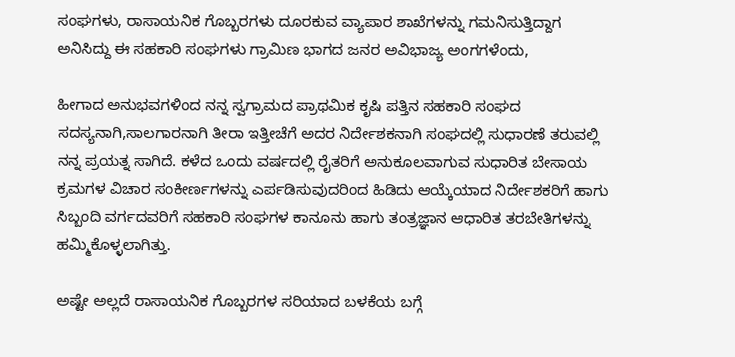ಸಂಘಗಳು, ರಾಸಾಯನಿಕ ಗೊಬ್ಬರಗಳು ದೂರಕುವ ವ್ಯಾಪಾರ ಶಾಖೆಗಳನ್ನು ಗಮನಿಸುತ್ತಿದ್ದಾಗ ಅನಿಸಿದ್ದು ಈ ಸಹಕಾರಿ ಸಂಘಗಳು ಗ್ರಾಮಿಣ ಭಾಗದ ಜನರ ಅವಿಭಾಜ್ಯ ಅಂಗಗಳೆಂದು,

ಹೀಗಾದ ಅನುಭವಗಳಿಂದ ನನ್ನ ಸ್ವಗ್ರಾಮದ ಪ್ರಾಥಮಿಕ ಕೃಷಿ ಪತ್ತಿನ ಸಹಕಾರಿ ಸಂಘದ ಸದಸ್ಯನಾಗಿ,ಸಾಲಗಾರನಾಗಿ ತೀರಾ ಇತ್ತೀಚೆಗೆ ಅದರ ನಿರ್ದೇಶಕನಾಗಿ ಸಂಘದಲ್ಲಿ ಸುಧಾರಣೆ ತರುವಲ್ಲಿ ನನ್ನ ಪ್ರಯತ್ನ ಸಾಗಿದೆ. ಕಳೆದ ಒಂದು ವರ್ಷದಲ್ಲಿ ರೈತರಿಗೆ ಅನುಕೂಲವಾಗುವ ಸುಧಾರಿತ ಬೇಸಾಯ ಕ್ರಮಗಳ ವಿಚಾರ ಸಂಕೀರ್ಣಗಳನ್ನು ಎರ್ಪಡಿಸುವುದರಿಂದ ಹಿಡಿದು ಆಯ್ಕೆಯಾದ ನಿರ್ದೇಶಕರಿಗೆ ಹಾಗು ಸಿಬ್ಬಂದಿ ವರ್ಗದವರಿಗೆ ಸಹಕಾರಿ ಸಂಘಗಳ ಕಾನೂನು ಹಾಗು ತಂತ್ರಜ್ಞಾನ ಆಧಾರಿತ ತರಬೇತಿಗಳನ್ನು ಹಮ್ಮಿಕೊಳ್ಳಲಾಗಿತ್ತು.

ಅಷ್ಟೇ ಅಲ್ಲದೆ ರಾಸಾಯನಿಕ ಗೊಬ್ಬರಗಳ ಸರಿಯಾದ ಬಳಕೆಯ ಬಗ್ಗೆ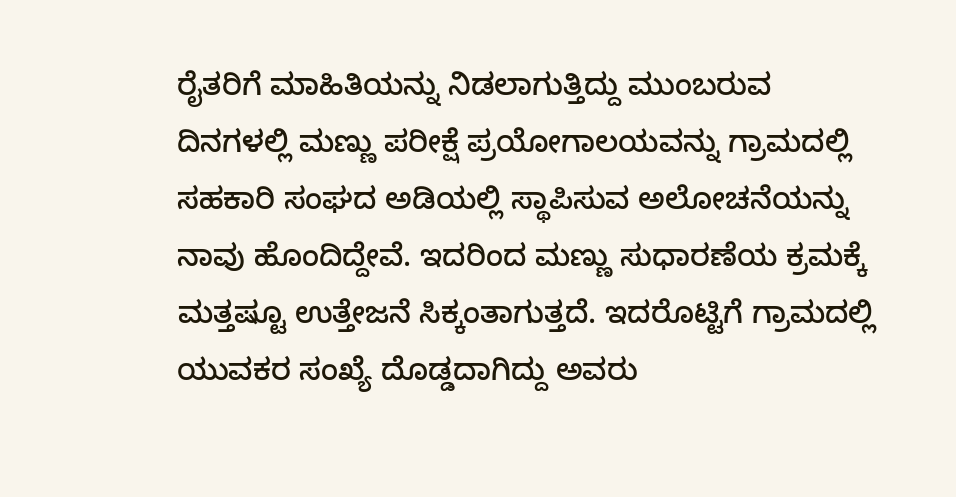ರೈತರಿಗೆ ಮಾಹಿತಿಯನ್ನು ನಿಡಲಾಗುತ್ತಿದ್ದು ಮುಂಬರುವ ದಿನಗಳಲ್ಲಿ ಮಣ್ಣು ಪರೀಕ್ಷೆ ಪ್ರಯೋಗಾಲಯವನ್ನು ಗ್ರಾಮದಲ್ಲಿ ಸಹಕಾರಿ ಸಂಘದ ಅಡಿಯಲ್ಲಿ ಸ್ಥಾಪಿಸುವ ಅಲೋಚನೆಯನ್ನು ನಾವು ಹೊಂದಿದ್ದೇವೆ. ಇದರಿಂದ ಮಣ್ಣು ಸುಧಾರಣೆಯ ಕ್ರಮಕ್ಕೆ ಮತ್ತಷ್ಟೂ ಉತ್ತೇಜನೆ ಸಿಕ್ಕಂತಾಗುತ್ತದೆ. ಇದರೊಟ್ಟಿಗೆ ಗ್ರಾಮದಲ್ಲಿ ಯುವಕರ ಸಂಖ್ಯೆ ದೊಡ್ಡದಾಗಿದ್ದು ಅವರು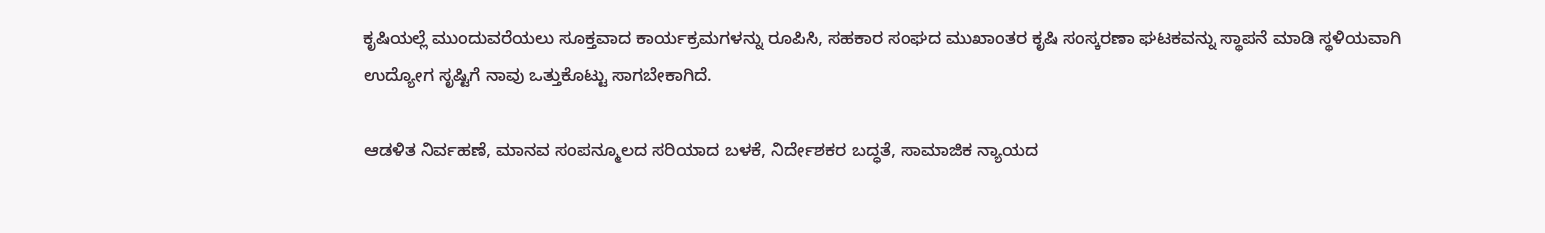ಕೃಷಿಯಲ್ಲೆ ಮುಂದುವರೆಯಲು ಸೂಕ್ತವಾದ ಕಾರ್ಯಕ್ರಮಗಳನ್ನು ರೂಪಿಸಿ, ಸಹಕಾರ ಸಂಘದ ಮುಖಾಂತರ ಕೃಷಿ ಸಂಸ್ಕರಣಾ ಘಟಕವನ್ನು ಸ್ಥಾಪನೆ ಮಾಡಿ ಸ್ಥಳಿಯವಾಗಿ ಉದ್ಯೋಗ ಸೃಷ್ಟಿಗೆ ನಾವು ಒತ್ತುಕೊಟ್ಟು ಸಾಗಬೇಕಾಗಿದೆ.

ಆಡಳಿತ ನಿರ್ವಹಣೆ, ಮಾನವ ಸಂಪನ್ಮೂಲದ ಸರಿಯಾದ ಬಳಕೆ, ನಿರ್ದೇಶಕರ ಬದ್ಧತೆ, ಸಾಮಾಜಿಕ ನ್ಯಾಯದ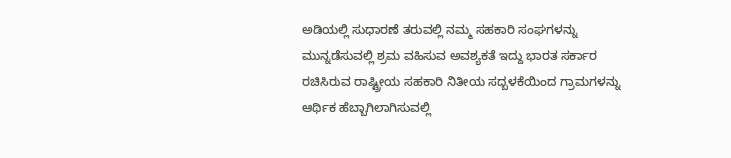ಅಡಿಯಲ್ಲಿ ಸುಧಾರಣೆ ತರುವಲ್ಲಿ ನಮ್ಮ ಸಹಕಾರಿ ಸಂಘಗಳನ್ನು ಮುನ್ನಡೆಸುವಲ್ಲಿ ಶ್ರಮ ವಹಿಸುವ ಅವಶ್ಯಕತೆ ಇದ್ದು ಭಾರತ ಸರ್ಕಾರ ರಚಿಸಿರುವ ರಾಷ್ಟ್ರೀಯ ಸಹಕಾರಿ ನಿತೀಯ ಸದ್ಬಳಕೆಯಿಂದ ಗ್ರಾಮಗಳನ್ನು ಆರ್ಥಿಕ ಹೆಬ್ಬಾಗಿಲಾಗಿಸುವಲ್ಲಿ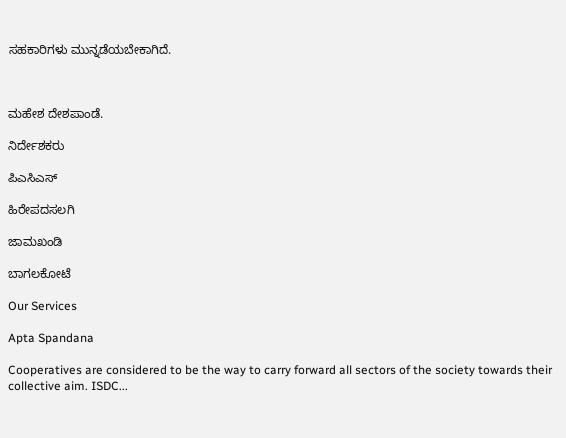ಸಹಕಾರಿಗಳು ಮುನ್ನಡೆಯಬೇಕಾಗಿದೆ.



ಮಹೇಶ ದೇಶಪಾಂಡೆ.

ನಿರ್ದೇಶಕರು

ಪಿಎಸಿಎಸ್

ಹಿರೇಪದಸಲಗಿ

ಜಾಮಖಂಡಿ

ಬಾಗಲಕೋಟೆ

Our Services

Apta Spandana

Cooperatives are considered to be the way to carry forward all sectors of the society towards their collective aim. ISDC...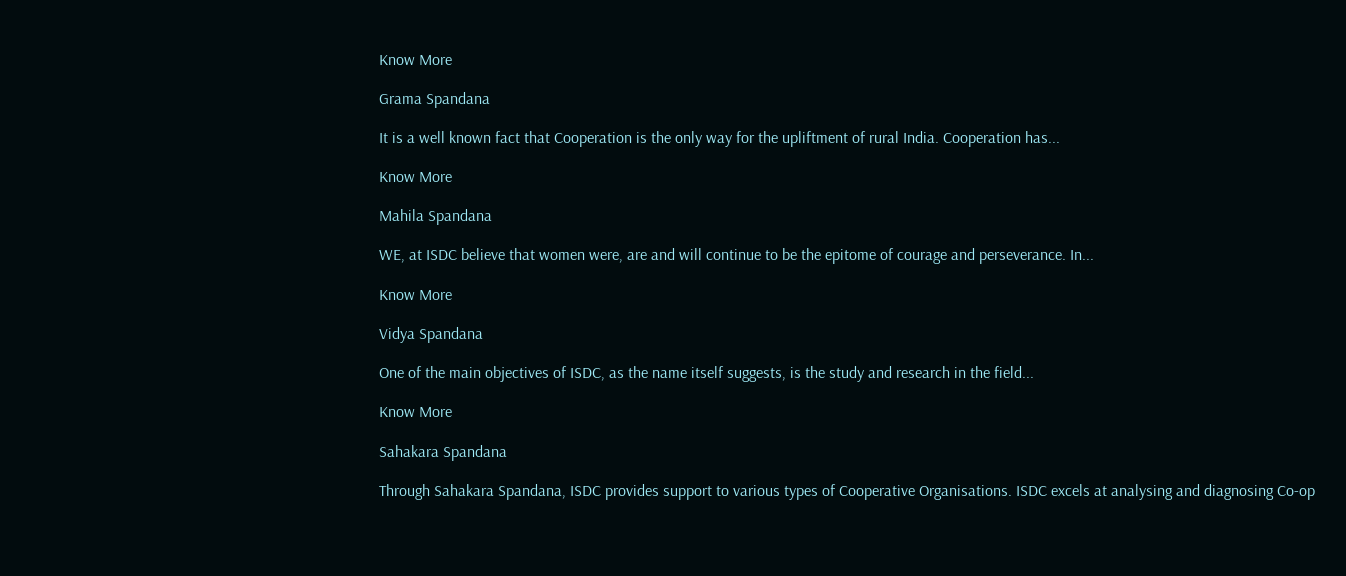Know More

Grama Spandana

It is a well known fact that Cooperation is the only way for the upliftment of rural India. Cooperation has...

Know More

Mahila Spandana

WE, at ISDC believe that women were, are and will continue to be the epitome of courage and perseverance. In...

Know More

Vidya Spandana

One of the main objectives of ISDC, as the name itself suggests, is the study and research in the field...

Know More

Sahakara Spandana

Through Sahakara Spandana, ISDC provides support to various types of Cooperative Organisations. ISDC excels at analysing and diagnosing Co-op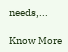needs,...

Know More